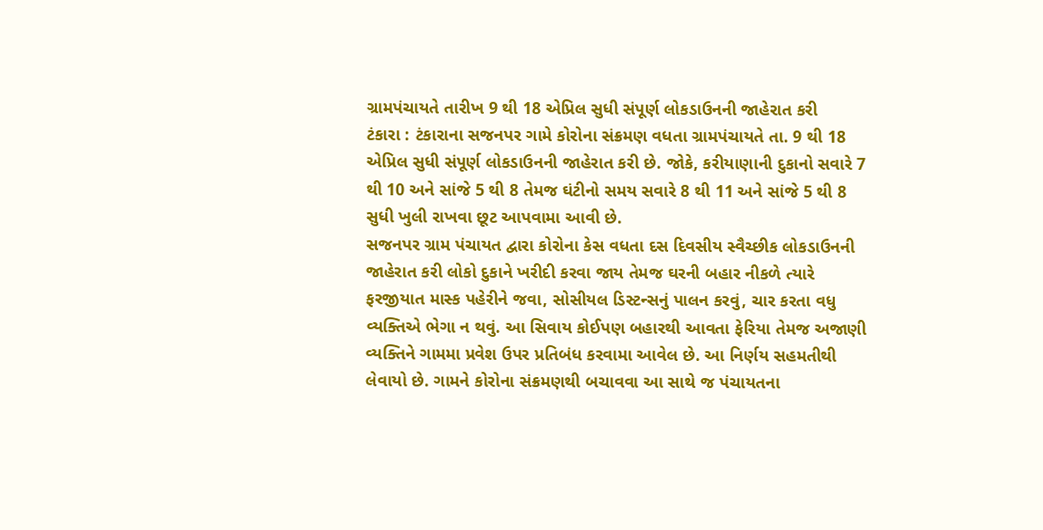ગ્રામપંચાયતે તારીખ 9 થી 18 એપ્રિલ સુધી સંપૂર્ણ લોકડાઉનની જાહેરાત કરી
ટંકારા : ટંકારાના સજનપર ગામે કોરોના સંક્રમણ વધતા ગ્રામપંચાયતે તા. 9 થી 18 એપ્રિલ સુધી સંપૂર્ણ લોકડાઉનની જાહેરાત કરી છે. જોકે, કરીયાણાની દુકાનો સવારે 7 થી 10 અને સાંજે 5 થી 8 તેમજ ઘંટીનો સમય સવારે 8 થી 11 અને સાંજે 5 થી 8 સુધી ખુલી રાખવા છૂટ આપવામા આવી છે.
સજનપર ગ્રામ પંચાયત દ્વારા કોરોના કેસ વધતા દસ દિવસીય સ્વૈચ્છીક લોકડાઉનની જાહેરાત કરી લોકો દુકાને ખરીદી કરવા જાય તેમજ ઘરની બહાર નીકળે ત્યારે ફરજીયાત માસ્ક પહેરીને જવા, સોસીયલ ડિસ્ટન્સનું પાલન કરવું, ચાર કરતા વધુ વ્યક્તિએ ભેગા ન થવું. આ સિવાય કોઈપણ બહારથી આવતા ફેરિયા તેમજ અજાણી વ્યક્તિને ગામમા પ્રવેશ ઉપર પ્રતિબંધ કરવામા આવેલ છે. આ નિર્ણય સહમતીથી લેવાયો છે. ગામને કોરોના સંક્રમણથી બચાવવા આ સાથે જ પંચાયતના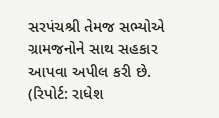સરપંચશ્રી તેમજ સભ્યોએ ગ્રામજનોને સાથ સહકાર આપવા અપીલ કરી છે.
(રિપોર્ટ: રાધેશ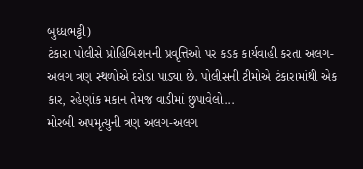બુધ્ધભટ્ટી)
ટંકારા પોલીસે પ્રોહિબિશનની પ્રવૃત્તિઓ પર કડક કાર્યવાહી કરતા અલગ-અલગ ત્રણ સ્થળોએ દરોડા પાડ્યા છે. પોલીસની ટીમોએ ટંકારામાંથી એક કાર, રહેણાંક મકાન તેમજ વાડીમાં છુપાવેલો...
મોરબી અપમૃત્યુની ત્રણ અલગ-અલગ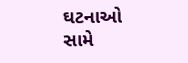ઘટનાઓ સામે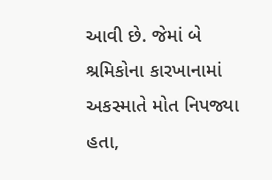આવી છે. જેમાં બે શ્રમિકોના કારખાનામાં અકસ્માતે મોત નિપજ્યા હતા,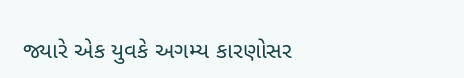જ્યારે એક યુવકે અગમ્ય કારણોસર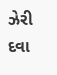ઝેરી દવા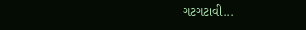ગટગટાવી...